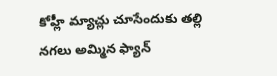కోహ్లీ మ్యాచ్లు చూసేందుకు తల్లి నగలు అమ్మిన ఫ్యాన్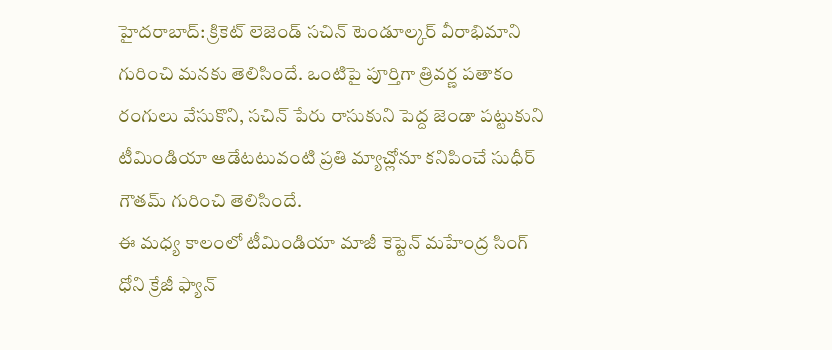హైదరాబాద్: క్రికెట్ లెజెండ్ సచిన్ టెండూల్కర్ వీరాభిమాని గురించి మనకు తెలిసిందే. ఒంటిపై పూర్తిగా త్రివర్ణ పతాకం రంగులు వేసుకొని, సచిన్ పేరు రాసుకుని పెద్ద జెండా పట్టుకుని టీమిండియా ఆడేటటువంటి ప్రతి మ్యాచ్లోనూ కనిపించే సుధీర్ గౌతమ్ గురించి తెలిసిందే.
ఈ మధ్య కాలంలో టీమిండియా మాజీ కెప్టెన్ మహేంద్ర సింగ్ ధోని క్రేజీ ఫ్యాన్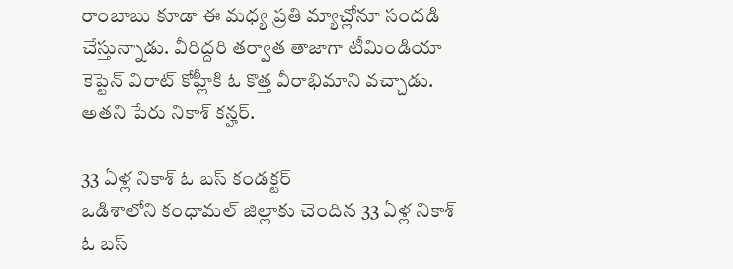రాంబాబు కూడా ఈ మధ్య ప్రతి మ్యాచ్లోనూ సందడి చేస్తున్నాడు. వీరిద్దరి తర్వాత తాజాగా టీమిండియా కెప్టెన్ విరాట్ కోహ్లీకి ఓ కొత్త వీరాభిమాని వచ్చాడు. అతని పేరు నికాశ్ కన్హర్.

33 ఏళ్ల నికాశ్ ఓ బస్ కండక్టర్
ఒడిశాలోని కంధామల్ జిల్లాకు చెందిన 33 ఏళ్ల నికాశ్ ఓ బస్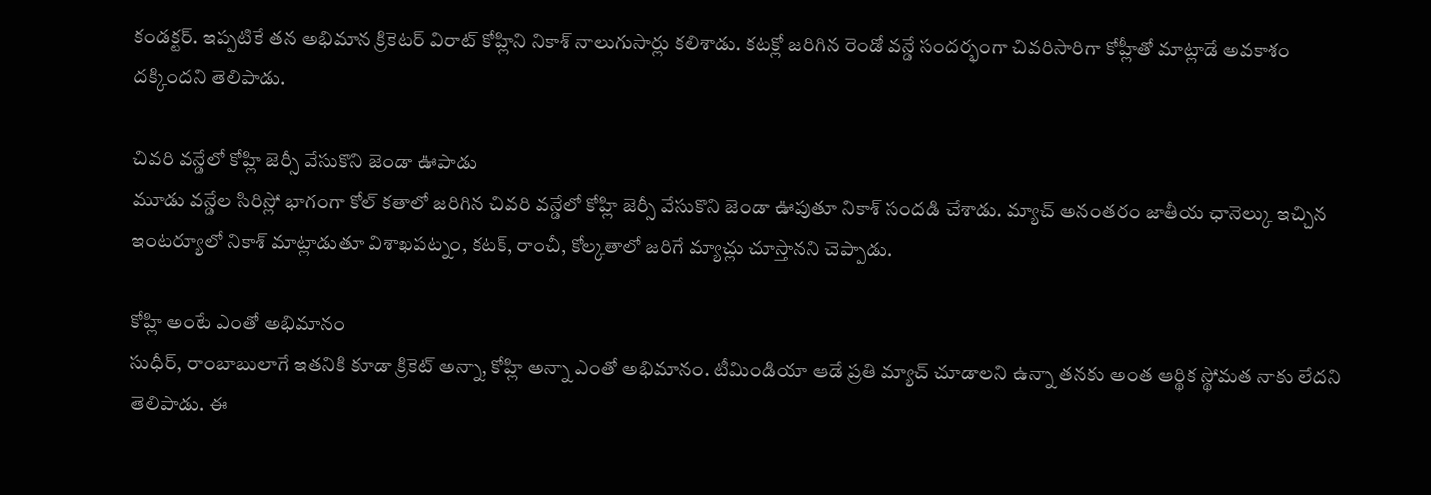కండక్టర్. ఇప్పటికే తన అభిమాన క్రికెటర్ విరాట్ కోహ్లిని నికాశ్ నాలుగుసార్లు కలిశాడు. కటక్లో జరిగిన రెండో వన్డే సందర్భంగా చివరిసారిగా కోహ్లీతో మాట్లాడే అవకాశం దక్కిందని తెలిపాడు.

చివరి వన్డేలో కోహ్లి జెర్సీ వేసుకొని జెండా ఊపాడు
మూడు వన్డేల సిరిస్లో భాగంగా కోల్ కతాలో జరిగిన చివరి వన్డేలో కోహ్లి జెర్సీ వేసుకొని జెండా ఊపుతూ నికాశ్ సందడి చేశాడు. మ్యాచ్ అనంతరం జాతీయ ఛానెల్కు ఇచ్చిన ఇంటర్యూలో నికాశ్ మాట్లాడుతూ విశాఖపట్నం, కటక్, రాంచీ, కోల్కతాలో జరిగే మ్యాచ్లు చూస్తానని చెప్పాడు.

కోహ్లి అంటే ఎంతో అభిమానం
సుధీర్, రాంబాబులాగే ఇతనికి కూడా క్రికెట్ అన్నా, కోహ్లి అన్నా ఎంతో అభిమానం. టీమిండియా ఆడే ప్రతి మ్యాచ్ చూడాలని ఉన్నా తనకు అంత ఆర్థిక స్థోమత నాకు లేదని తెలిపాడు. ఈ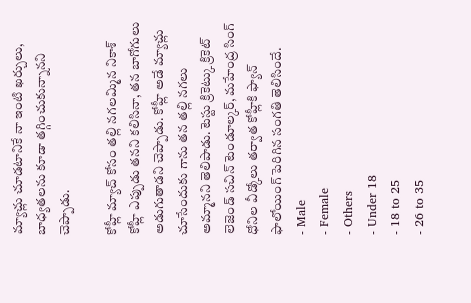మ్యాచ్లు చూడటానికే నా ఇంటి ఖర్చులు, బాధ్యతలను కూడా తగ్గించుకున్నానని చెప్పాడు.

కోహ్లీ మ్యాచ్ కోసం తల్లి నగలమ్మిన నికాశ్
కోహ్లీ ఎప్పుడు తనని కలిసినా, తన బాగోగులు అడుగుతాడని చెప్పాడు. కోహ్లీ అడే మ్యాచ్లు చూసేందుకు గాను తన తల్లి నగలు అమ్మానని తెలిపాడు. టెస్టు క్రికెట్కు క్రికెట్ లెజెండ్ సచిన్ టెండూల్కర్, మహేంద్ర సింగ్ ధోనిల వీడ్కోలు తర్వాత కోహ్లీకి ఫ్యాన్ ఫాలోయింగ్ పెరిగిన సంగతి తెలిసిందే.
- Male
- Female
- Others
- Under 18
- 18 to 25
- 26 to 35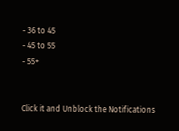- 36 to 45
- 45 to 55
- 55+


Click it and Unblock the Notifications